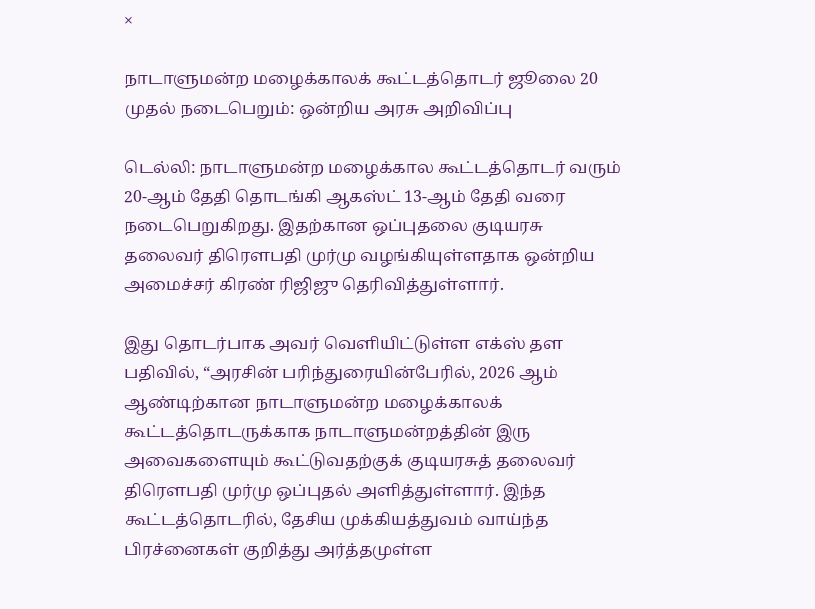×

நாடாளுமன்ற மழைக்காலக் கூட்டத்தொடர் ஜூலை 20 முதல் நடைபெறும்: ஒன்றிய அரசு அறிவிப்பு

டெல்லி: நாடாளுமன்ற மழைக்கால கூட்டத்தொடர் வரும் 20-ஆம் தேதி தொடங்கி ஆகஸ்ட் 13-ஆம் தேதி வரை நடைபெறுகிறது. இதற்கான ஒப்புதலை குடியரசு தலைவர் திரௌபதி முர்மு வழங்கியுள்ளதாக ஒன்றிய அமைச்சர் கிரண் ரிஜிஜு தெரிவித்துள்ளார்.

இது தொடர்பாக அவர் வெளியிட்டுள்ள எக்ஸ் தள பதிவில், “அரசின் பரிந்துரையின்பேரில், 2026 ஆம் ஆண்டிற்கான நாடாளுமன்ற மழைக்காலக் கூட்டத்தொடருக்காக நாடாளுமன்றத்தின் இரு அவைகளையும் கூட்டுவதற்குக் குடியரசுத் தலைவர் திரௌபதி முர்மு ஒப்புதல் அளித்துள்ளார். இந்த கூட்டத்தொடரில், தேசிய முக்கியத்துவம் வாய்ந்த பிரச்னைகள் குறித்து அர்த்தமுள்ள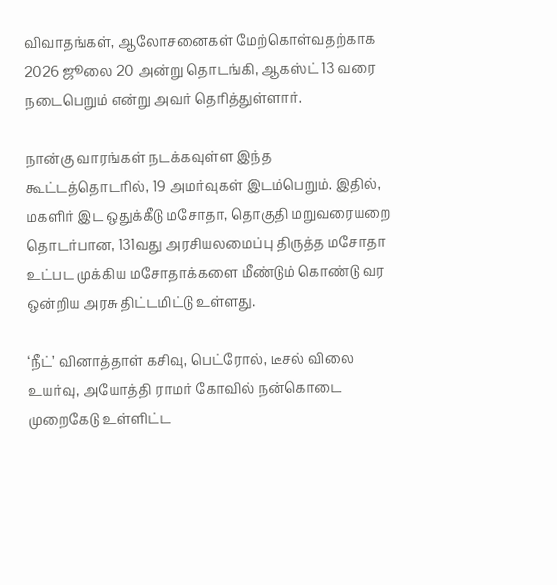விவாதங்கள், ஆலோசனைகள் மேற்கொள்வதற்காக 2026 ஜூலை 20 அன்று தொடங்கி, ஆகஸ்ட் 13 வரை நடைபெறும் என்று அவர் தெரித்துள்ளார்.

நான்கு வாரங்கள் நடக்கவுள்ள இந்த கூட்டத்தொடரில், 19 அமர்வுகள் இடம்பெறும். இதில், மகளிர் இட ஒதுக்கீடு மசோதா, தொகுதி மறுவரையறை தொடர்பான, 131வது அரசியலமைப்பு திருத்த மசோதா உட்பட முக்கிய மசோதாக்களை மீண்டும் கொண்டு வர ஒன்றிய அரசு திட்டமிட்டு உள்ளது.

‘நீட்’ வினாத்தாள் கசிவு, பெட்ரோல், டீசல் விலை உயர்வு, அயோத்தி ராமர் கோவில் நன்கொடை முறைகேடு உள்ளிட்ட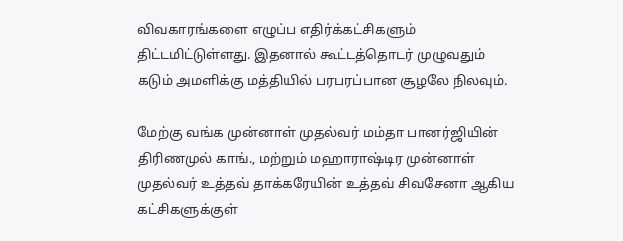விவகாரங்களை எழுப்ப எதிர்க்கட்சிகளும் திட்டமிட்டுள்ளது. இதனால் கூட்டத்தொடர் முழுவதும் கடும் அமளிக்கு மத்தியில் பரபரப்பான சூழலே நிலவும்.

மேற்கு வங்க முன்னாள் முதல்வர் மம்தா பானர்ஜியின் திரிணமுல் காங்., மற்றும் மஹாராஷ்டிர முன்னாள் முதல்வர் உத்தவ் தாக்கரேயின் உத்தவ் சிவசேனா ஆகிய கட்சிகளுக்குள்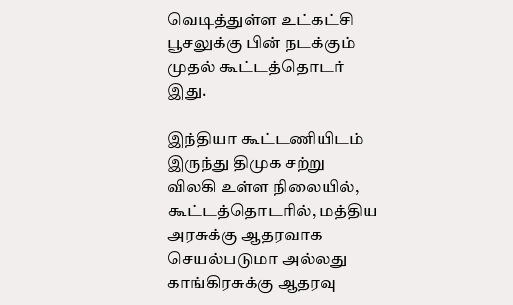வெடித்துள்ள உட்கட்சி பூசலுக்கு பின் நடக்கும் முதல் கூட்டத்தொடர் இது.

இந்தியா கூட்டணியிடம் இருந்து திமுக சற்று விலகி உள்ள நிலையில், கூட்டத்தொடரில், மத்திய அரசுக்கு ஆதரவாக செயல்படுமா அல்லது காங்கிரசுக்கு ஆதரவு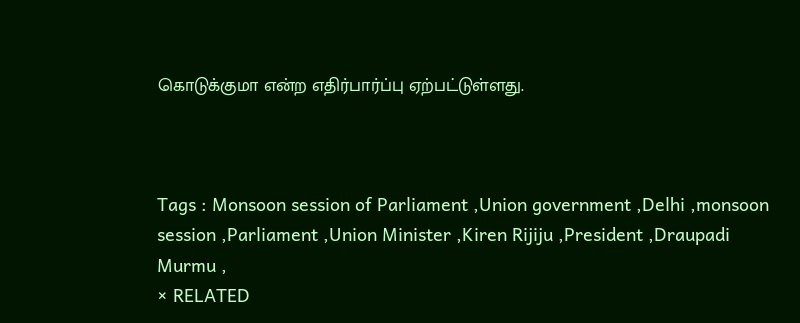கொடுக்குமா என்ற எதிர்பார்ப்பு ஏற்பட்டுள்ளது.



Tags : Monsoon session of Parliament ,Union government ,Delhi ,monsoon session ,Parliament ,Union Minister ,Kiren Rijiju ,President ,Draupadi Murmu ,
× RELATED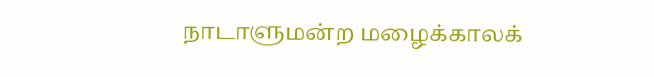நாடாளுமன்ற மழைக்காலக்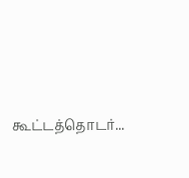கூட்டத்தொடர்...